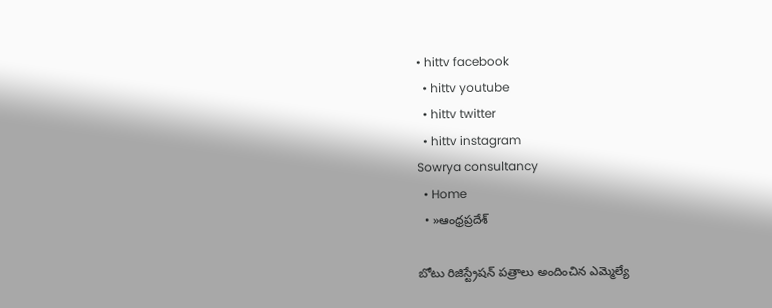• hittv facebook
  • hittv youtube
  • hittv twitter
  • hittv instagram
Sowrya consultancy
  • Home
  • »ఆంధ్రప్రదేశ్

బోటు రిజిస్ట్రేషన్ పత్రాలు అందించిన ఎమ్మెల్యే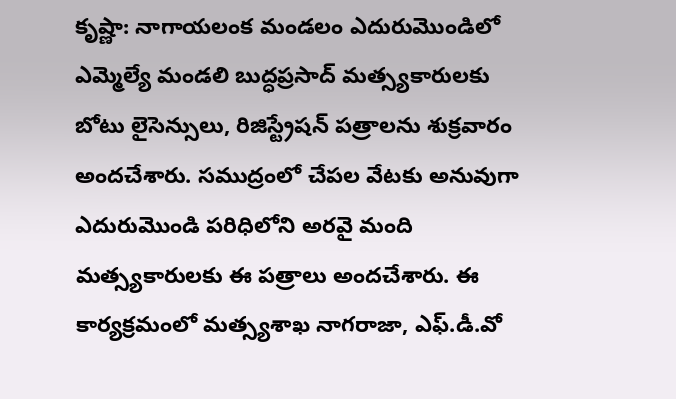కృష్ణా: నాగాయలంక మండలం ఎదురుమొండిలో ఎమ్మెల్యే మండలి బుద్ధప్రసాద్ మత్స్యకారులకు బోటు లైసెన్సులు, రిజిస్ట్రేషన్ పత్రాలను శుక్రవారం అందచేశారు. సముద్రంలో చేపల వేటకు అనువుగా ఎదురుమొండి పరిధిలోని అరవై మంది మత్స్యకారులకు ఈ పత్రాలు అందచేశారు. ఈ కార్యక్రమంలో మత్స్యశాఖ నాగరాజా, ఎఫ్.డీ.వో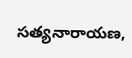సత్యనారాయణ,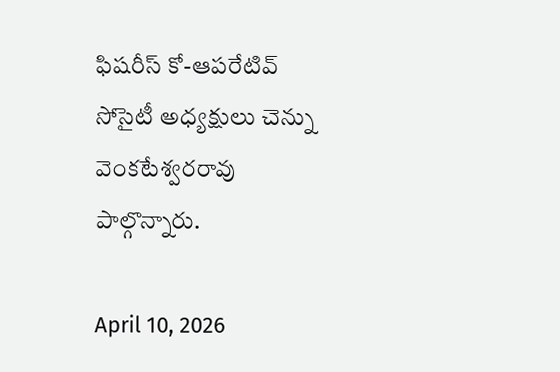ఫిషరీస్ కో-ఆపరేటివ్ సోసైటీ అధ్యక్షులు చెన్ను వెంకటేశ్వరరావు పాల్గొన్నారు.

April 10, 2026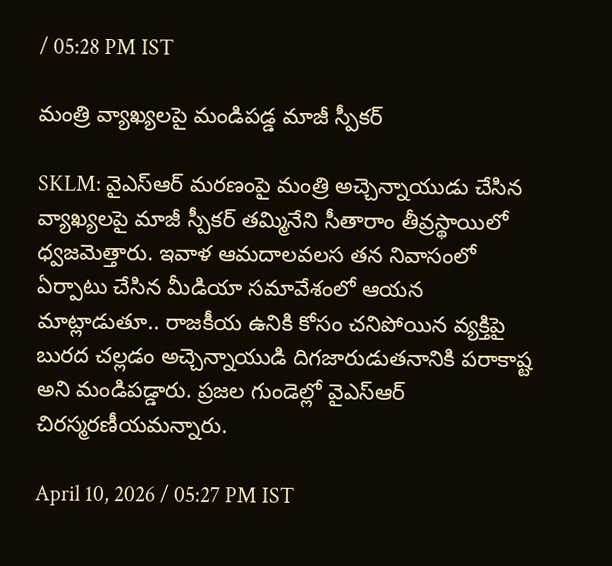/ 05:28 PM IST

మంత్రి వ్యాఖ్యలపై మండిపడ్డ మాజీ స్పీకర్

SKLM: వైఎస్‌ఆర్ మరణంపై మంత్రి అచ్చెన్నాయుడు చేసిన వ్యాఖ్యలపై మాజీ స్పీకర్ తమ్మినేని సీతారాం తీవ్రస్థాయిలో ధ్వజమెత్తారు. ఇవాళ ఆమదాలవలస తన నివాసంలో ఏర్పాటు చేసిన మీడియా సమావేశంలో ఆయన మాట్లాడుతూ.. రాజకీయ ఉనికి కోసం చనిపోయిన వ్యక్తిపై బురద చల్లడం అచ్చెన్నాయుడి దిగజారుడుతనానికి పరాకాష్ట అని మండిపడ్డారు. ప్రజల గుండెల్లో వైఎస్‌ఆర్ చిరస్మరణీయమన్నారు.

April 10, 2026 / 05:27 PM IST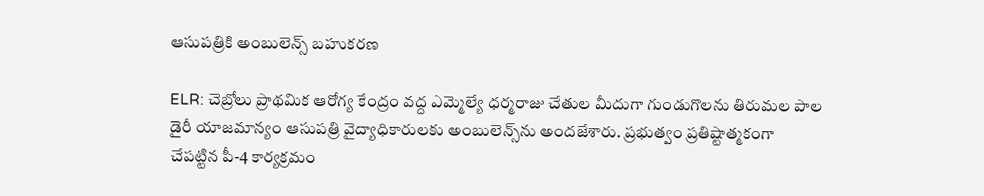ఆసుపత్రికి అంబులెన్స్ బహుకరణ

ELR: చెబ్రోలు ప్రాథమిక ఆరోగ్య కేంద్రం వద్ద ఎమ్మెల్యే ధర్మరాజు చేతుల మీదుగా గుండుగొలను తిరుమల పాల డైరీ యాజమాన్యం ఆసుపత్రి వైద్యాధికారులకు అంబులెన్స్‌ను అందజేశారు. ప్రభుత్వం ప్రతిష్టాత్మకంగా చేపట్టిన పీ-4 కార్యక్రమం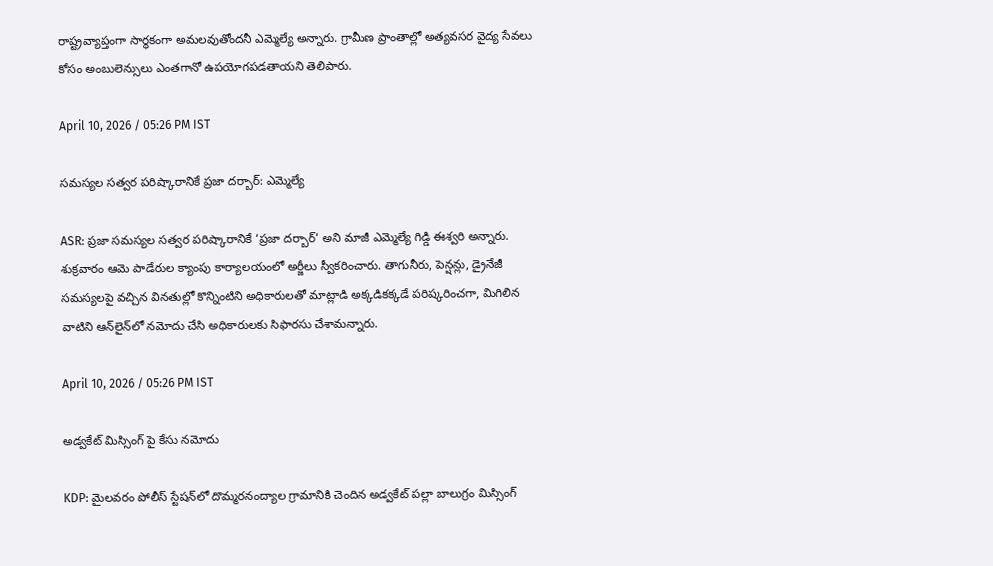రాష్ట్రవ్యాప్తంగా సార్థకంగా అమలవుతోందనీ ఎమ్మెల్యే అన్నారు. గ్రామీణ ప్రాంతాల్లో అత్యవసర వైద్య సేవలు కోసం అంబులెన్సులు ఎంతగానో ఉపయోగపడతాయని తెలిపారు.

April 10, 2026 / 05:26 PM IST

సమస్యల సత్వర పరిష్కారానికే ప్రజా దర్బార్: ఎమ్మెల్యే

ASR: ప్రజా సమస్యల సత్వర పరిష్కారానికే ‘ప్రజా దర్బార్’ అని మాజీ ఎమ్మెల్యే గిడ్డి ఈశ్వరి అన్నారు. శుక్రవారం ఆమె పాడేరుల క్యాంపు కార్యాలయంలో అర్జీలు స్వీకరించారు. తాగునీరు, పెన్షన్లు, డ్రైనేజీ సమస్యలపై వచ్చిన వినతుల్లో కొన్నింటిని అధికారులతో మాట్లాడి అక్కడికక్కడే పరిష్కరించగా, మిగిలిన వాటిని ఆన్‌లైన్‌లో నమోదు చేసి అధికారులకు సిఫారసు చేశామన్నారు.

April 10, 2026 / 05:26 PM IST

అడ్వకేట్ మిస్సింగ్ పై కేసు నమోదు

KDP: మైలవరం పోలీస్ స్టేషన్‌లో దొమ్మరనంద్యాల గ్రామానికి చెందిన అడ్వకేట్ పల్లా బాలుగ్రం మిస్సింగ్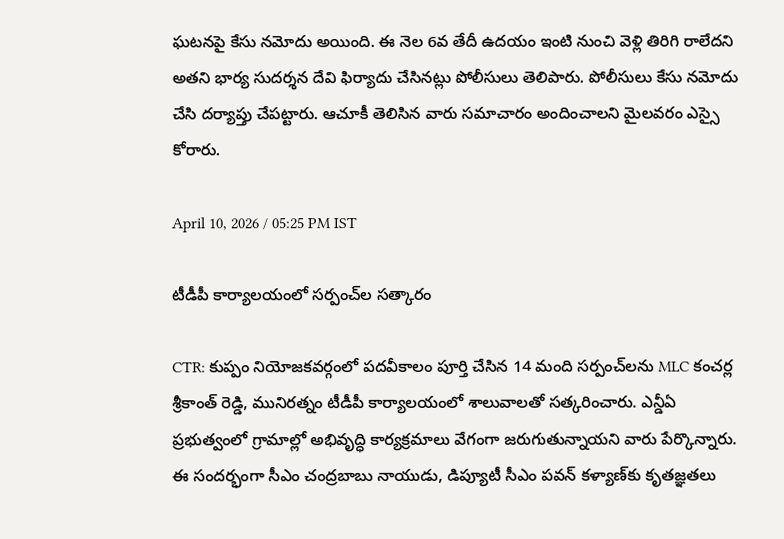ఘటనపై కేసు నమోదు అయింది. ఈ నెల 6వ తేదీ ఉదయం ఇంటి నుంచి వెళ్లి తిరిగి రాలేదని అతని భార్య సుదర్శన దేవి ఫిర్యాదు చేసినట్లు పోలీసులు తెలిపారు. పోలీసులు కేసు నమోదు చేసి దర్యాప్తు చేపట్టారు. ఆచూకీ తెలిసిన వారు సమాచారం అందించాలని మైలవరం ఎస్సై కోరారు.

April 10, 2026 / 05:25 PM IST

టీడీపీ కార్యాలయంలో సర్పంచ్‌ల సత్కారం

CTR: కుప్పం నియోజకవర్గంలో పదవీకాలం పూర్తి చేసిన 14 మంది సర్పంచ్‌లను MLC కంచర్ల శ్రీకాంత్ రెడ్డి, మునిరత్నం టీడీపీ కార్యాలయంలో శాలువాలతో సత్కరించారు. ఎన్డీఏ ప్రభుత్వంలో గ్రామాల్లో అభివృద్ధి కార్యక్రమాలు వేగంగా జరుగుతున్నాయని వారు పేర్కొన్నారు. ఈ సందర్భంగా సీఎం చంద్రబాబు నాయుడు, డిప్యూటీ సీఎం పవన్ కళ్యాణ్‌కు కృతజ్ఞతలు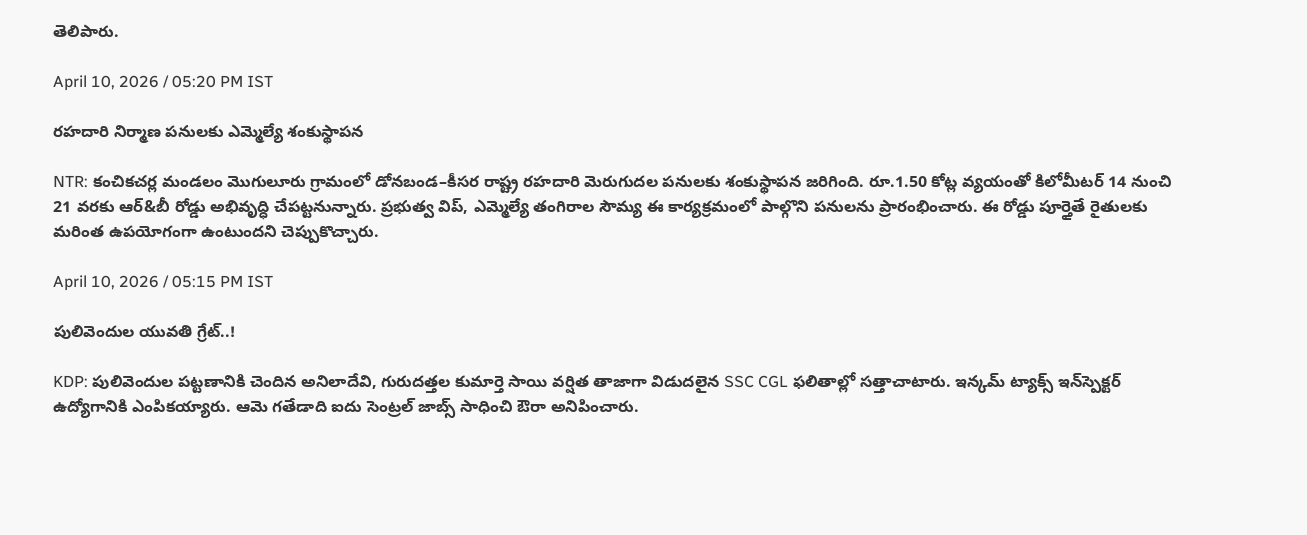తెలిపారు.

April 10, 2026 / 05:20 PM IST

రహదారి నిర్మాణ పనులకు ఎమ్మెల్యే శంకుస్థాపన

NTR: కంచికచర్ల మండలం మొగులూరు గ్రామంలో డోనబండ–కీసర రాష్ట్ర రహదారి మెరుగుదల పనులకు శంకుస్థాపన జరిగింది. రూ.1.50 కోట్ల వ్యయంతో కిలోమీటర్ 14 నుంచి 21 వరకు ఆర్&బీ రోడ్డు అభివృద్ధి చేపట్టనున్నారు. ప్రభుత్వ విప్, ఎమ్మెల్యే తంగిరాల సౌమ్య ఈ కార్యక్రమంలో పాల్గొని పనులను ప్రారంభించారు. ఈ రోడ్డు పూర్తైతే రైతులకు మరింత ఉపయోగంగా ఉంటుందని చెప్పుకొచ్చారు.

April 10, 2026 / 05:15 PM IST

పులివెందుల యువతి గ్రేట్..!

KDP: పులివెందుల పట్టణానికి చెందిన అనిలాదేవి, గురుదత్తల కుమార్తె సాయి వర్షిత తాజాగా విడుదలైన SSC CGL ఫలితాల్లో సత్తాచాటారు. ఇన్కమ్ ట్యాక్స్ ఇన్‌స్పెక్టర్ ఉద్యోగానికి ఎంపికయ్యారు. ఆమె గతేడాది ఐదు సెంట్రల్ జాబ్స్ సాధించి ఔరా అనిపించారు.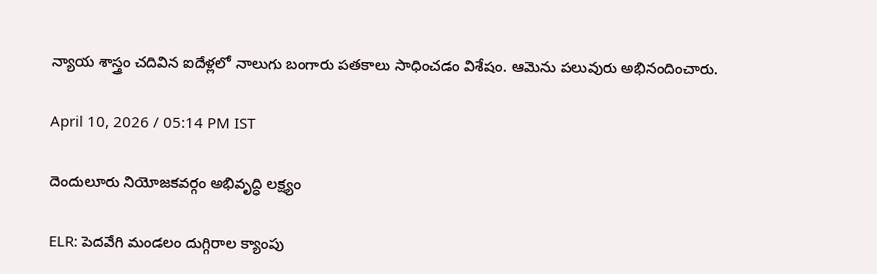న్యాయ శాస్త్రం చదివిన ఐదేళ్లలో నాలుగు బంగారు పతకాలు సాధించడం విశేషం. ఆమెను పలువురు అభినందించారు.

April 10, 2026 / 05:14 PM IST

దెందులూరు నియోజకవర్గం అభివృద్ధి లక్ష్యం

ELR: పెదవేగి మండలం దుగ్గిరాల క్యాంపు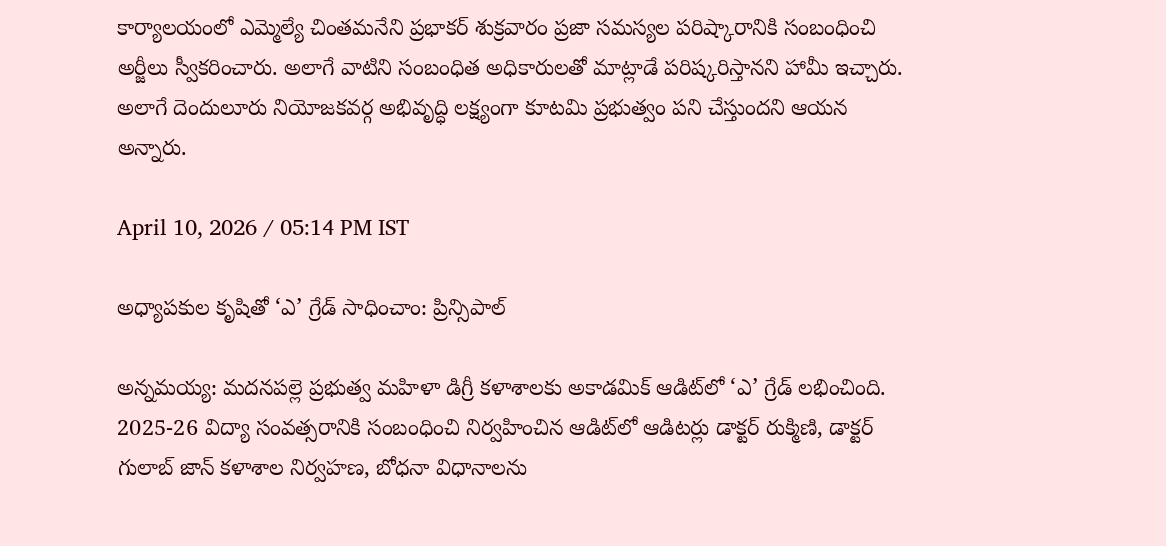కార్యాలయంలో ఎమ్మెల్యే చింతమనేని ప్రభాకర్ శుక్రవారం ప్రజా సమస్యల పరిష్కారానికి సంబంధించి అర్జీలు స్వీకరించారు. అలాగే వాటిని సంబంధిత అధికారులతో మాట్లాడే పరిష్కరిస్తానని హామీ ఇచ్చారు. అలాగే దెందులూరు నియోజకవర్గ అభివృద్ధి లక్ష్యంగా కూటమి ప్రభుత్వం పని చేస్తుందని ఆయన అన్నారు.

April 10, 2026 / 05:14 PM IST

అధ్యాపకుల కృషితో ‘ఎ’ గ్రేడ్ సాధించాం: ప్రిన్సిపాల్

అన్నమయ్య: మదనపల్లె ప్రభుత్వ మహిళా డిగ్రీ కళాశాలకు అకాడమిక్ ఆడిట్‌లో ‘ఎ’ గ్రేడ్ లభించింది. 2025-26 విద్యా సంవత్సరానికి సంబంధించి నిర్వహించిన ఆడిట్‌లో ఆడిటర్లు డాక్టర్ రుక్మిణి, డాక్టర్ గులాబ్ జాన్ కళాశాల నిర్వహణ, బోధనా విధానాలను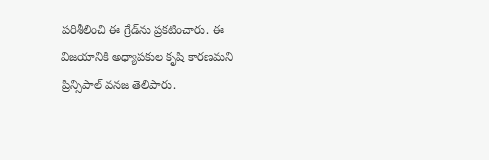పరిశీలించి ఈ గ్రేడ్‌ను ప్రకటించారు. ఈ విజయానికి అధ్యాపకుల కృషి కారణమని ప్రిన్సిపాల్ వనజ తెలిపారు.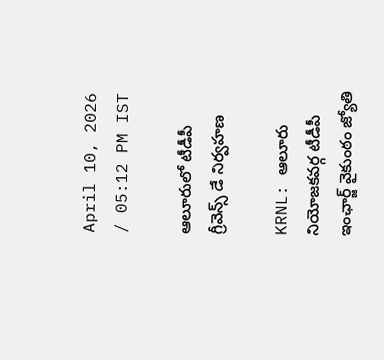April 10, 2026 / 05:12 PM IST

ఆలూరులో టీడీపీ గ్రీవెన్స్ డే నిర్వహణ

KRNL: ఆలూరు నియోజకవర్గ టీడీపీ ఇంఛార్జ్ వైకుంఠం జ్యోతి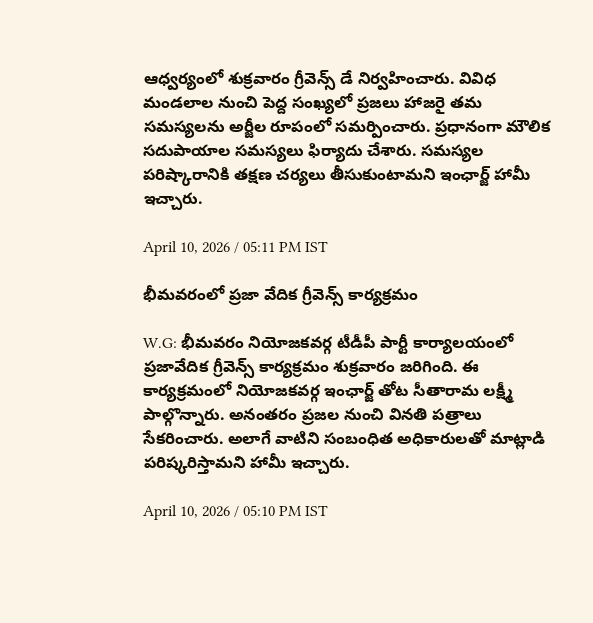ఆధ్వర్యంలో శుక్రవారం గ్రీవెన్స్ డే నిర్వహించారు. వివిధ మండలాల నుంచి పెద్ద సంఖ్యలో ప్రజలు హాజరై తమ సమస్యలను అర్జీల రూపంలో సమర్పించారు. ప్రధానంగా మౌలిక సదుపాయాల సమస్యలు ఫిర్యాదు చేశారు. సమస్యల పరిష్కారానికి తక్షణ చర్యలు తీసుకుంటామని ఇంఛార్జ్ హామీ ఇచ్చారు.

April 10, 2026 / 05:11 PM IST

భీమవరంలో ప్రజా వేదిక గ్రీవెన్స్ కార్యక్రమం

W.G: భీమవరం నియోజకవర్గ టీడీపీ పార్టీ కార్యాలయంలో ప్రజావేదిక గ్రీవెన్స్ కార్యక్రమం శుక్రవారం జరిగింది. ఈ కార్యక్రమంలో నియోజకవర్గ ఇంఛార్జ్ తోట సీతారామ లక్ష్మీ పాల్గొన్నారు. అనంతరం ప్రజల నుంచి వినతి పత్రాలు సేకరించారు. అలాగే వాటిని సంబంధిత అధికారులతో మాట్లాడి పరిష్కరిస్తామని హామీ ఇచ్చారు.

April 10, 2026 / 05:10 PM IST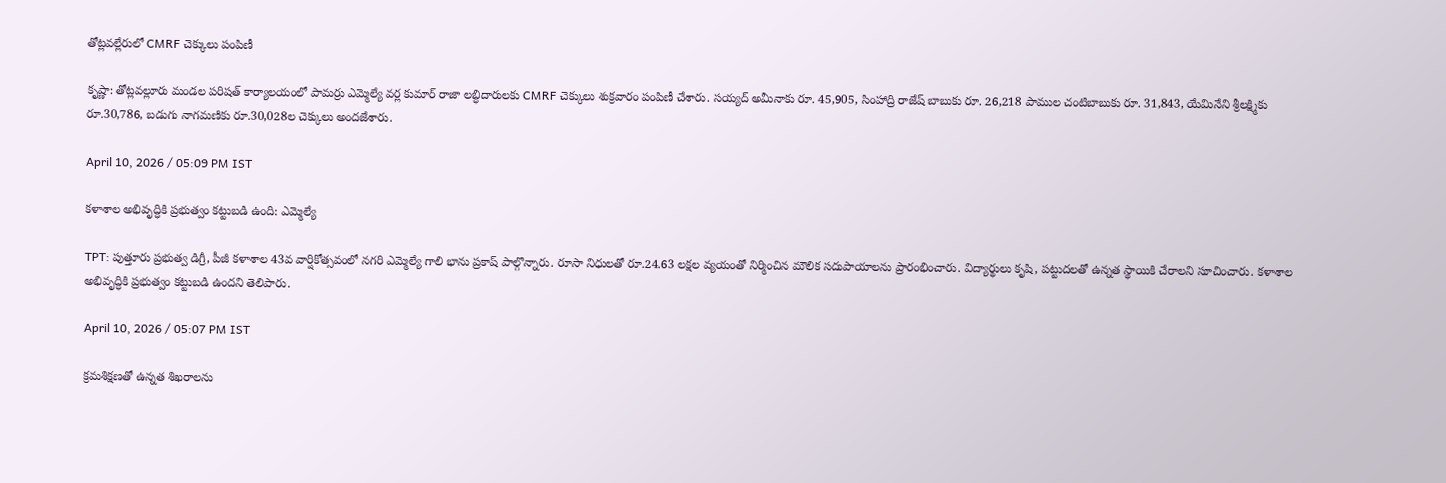తోట్లవల్లేరులో CMRF చెక్కులు పంపిణీ

కృష్ణా: తోట్లవల్లూరు మండల పరిషత్ కార్యాలయంలో పామర్రు ఎమ్మెల్యే వర్ల కుమార్ రాజా లబ్ధిదారులకు CMRF చెక్కులు శుక్రవారం పంపిణీ చేశారు. సయ్యద్ అమీనాకు రూ. 45,905, సింహాద్రి రాజేష్ బాబుకు రూ. 26,218 పాముల చంటిబాబుకు రూ. 31,843, యేమినేని శ్రీలక్ష్మికు రూ.30,786, బడుగు నాగమణికు రూ.30,028ల చెక్కులు అందజేశారు.

April 10, 2026 / 05:09 PM IST

కళాశాల అభివృద్ధికి ప్రభుత్వం కట్టుబడి ఉంది: ఎమ్మెల్యే

TPT: పుత్తూరు ప్రభుత్వ డిగ్రీ, పీజీ కళాశాల 43వ వార్షికోత్సవంలో నగరి ఎమ్మెల్యే గాలి భాను ప్రకాష్ పాల్గొన్నారు. రూసా నిధులతో రూ.24.63 లక్షల వ్యయంతో నిర్మించిన మౌలిక సదుపాయాలను ప్రారంభించారు. విద్యార్థులు కృషి, పట్టుదలతో ఉన్నత స్థాయికి చేరాలని సూచించారు. కళాశాల అభివృద్ధికి ప్రభుత్వం కట్టుబడి ఉందని తెలిపారు.

April 10, 2026 / 05:07 PM IST

క్రమశిక్షణతో ఉన్నత శిఖరాలను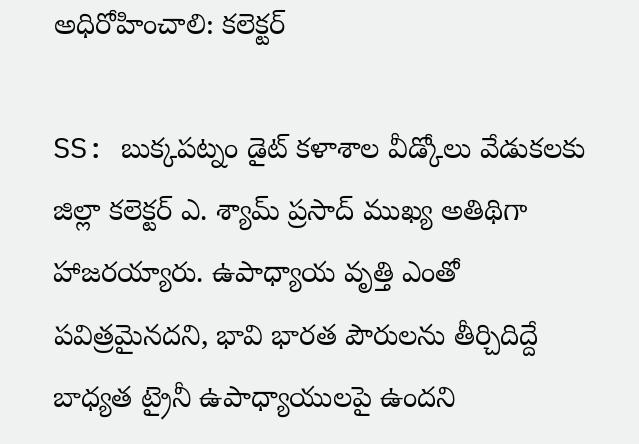అధిరోహించాలి: కలెక్టర్

SS: బుక్కపట్నం డైట్ కళాశాల వీడ్కోలు వేడుకలకు జిల్లా కలెక్టర్ ఎ. శ్యామ్ ప్రసాద్ ముఖ్య అతిథిగా హాజరయ్యారు. ఉపాధ్యాయ వృత్తి ఎంతో పవిత్రమైనదని, భావి భారత పౌరులను తీర్చిదిద్దే బాధ్యత ట్రైనీ ఉపాధ్యాయులపై ఉందని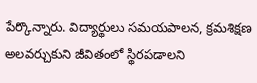పేర్కొన్నారు. విద్యార్థులు సమయపాలన, క్రమశిక్షణ అలవర్చుకుని జీవితంలో స్థిరపడాలని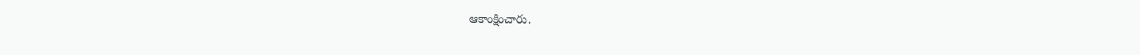ఆకాంక్షించారు.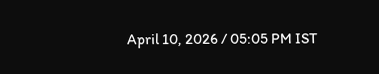April 10, 2026 / 05:05 PM IST